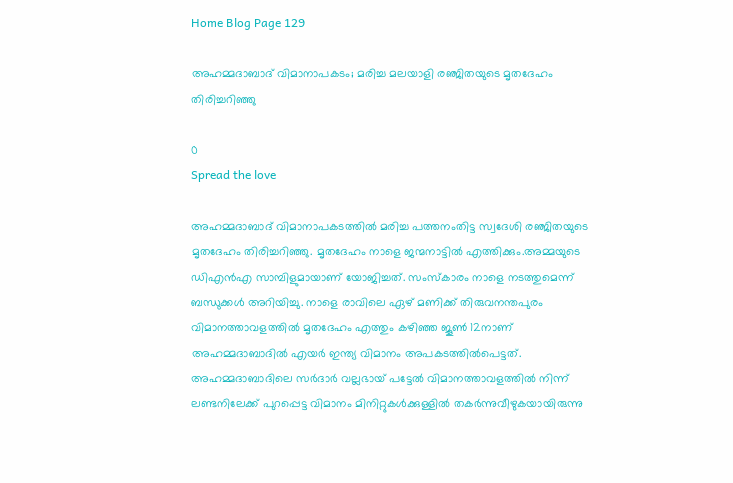Home Blog Page 129

അഹമ്മദാബാദ് വിമാനാപകടം; മരിച്ച മലയാളി രഞ്ജിതയുടെ മൃതദേഹം തിരിച്ചറിഞ്ഞു

0
Spread the love

അഹമ്മദാബാദ് വിമാനാപകടത്തില്‍ മരിച്ച പത്തനംതിട്ട സ്വദേശി രഞ്ജിതയുടെ മൃതദേഹം തിരിച്ചറിഞ്ഞു. മൃതദേഹം നാളെ ജന്മനാട്ടില്‍ എത്തിക്കും.അമ്മയുടെ ഡിഎൻഎ സാമ്പിളുമായാണ് യോജിച്ചത്. സംസ്കാരം നാളെ നടത്തുമെന്ന് ബന്ധുക്കള്‍ അറിയിച്ചു. നാളെ രാവിലെ ഏഴ് മണിക്ക് തിരുവനന്തപുരം വിമാനത്താവളത്തിൽ മൃതദേഹം എത്തും കഴിഞ്ഞ ജൂണ്‍ 12നാണ് അഹമ്മദാബാദില്‍ എയർ ഇന്ത്യ വിമാനം അപകടത്തില്‍പെട്ടത്. അഹമ്മദാബാദിലെ സർദാർ വല്ലഭായ് പട്ടേല്‍ വിമാനത്താവളത്തില്‍ നിന്ന് ലണ്ടനിലേക്ക് പുറപ്പെട്ട വിമാനം മിനിറ്റുകള്‍ക്കുള്ളില്‍ തകർന്നുവീഴുകയായിരുന്നു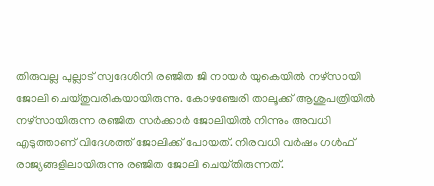തിരുവല്ല പുല്ലാട് സ്വദേശിനി രഞ്ജിത ജി നായർ യുകെയില്‍ നഴ്‌സായി ജോലി ചെയ്‌തുവരികയായിരുന്നു. കോഴഞ്ചേരി താലൂക്ക് ആശുപത്രിയില്‍ നഴ്‌സായിരുന്ന രഞ്ജിത സർക്കാർ ജോലിയിൽ നിന്നും അവധി എടുത്താണ് വിദേശത്ത് ജോലിക്ക് പോയത്. നിരവധി വർഷം ഗള്‍ഫ് രാജ്യങ്ങളിലായിരുന്നു രഞ്ജിത ജോലി ചെയ്‌തിരുന്നത്.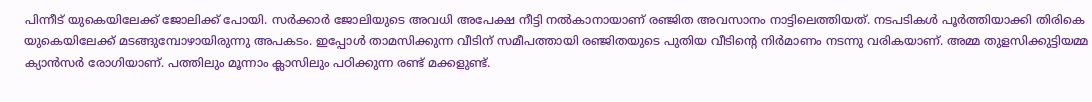പിന്നീട് യുകെയിലേക്ക് ജോലിക്ക് പോയി. സർക്കാർ ജോലിയുടെ അവധി അപേക്ഷ നീട്ടി നല്‍കാനായാണ് രഞ്ജിത അവസാനം നാട്ടിലെത്തിയത്. നടപടികൾ പൂർത്തിയാക്കി തിരികെ യുകെയിലേക്ക് മടങ്ങുമ്പോഴായിരുന്നു അപകടം. ഇപ്പോള്‍ താമസിക്കുന്ന വീടിന് സമീപത്തായി രഞ്ജിതയുടെ പുതിയ വീടിൻ്റെ നിർമാണം നടന്നു വരികയാണ്. അമ്മ തുളസിക്കുട്ടിയമ്മ ക്യാൻസർ രോഗിയാണ്. പത്തിലും മൂന്നാം ക്ലാസിലും പഠിക്കുന്ന രണ്ട് മക്കളുണ്ട്.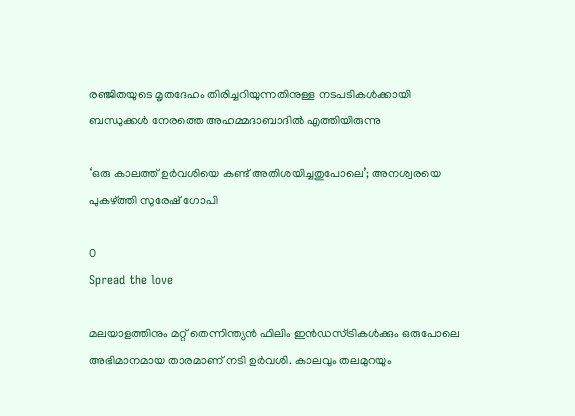രഞ്ജിതയുടെ മൃതദേഹം തിരിച്ചറിയുന്നതിനുള്ള നടപടികൾക്കായി ബന്ധുക്കൾ നേരത്തെ അഹമ്മദാബാദിൽ എത്തിയിരുന്നു

‘ഒരു കാലത്ത് ഉർവശിയെ കണ്ട് അതിശയിച്ചതുപോലെ’; അനശ്വരയെ പുകഴ്ത്തി സുരേഷ് ഗോപി

0
Spread the love

മലയാളത്തിനും മറ്റ് തെന്നിന്ത്യൻ ഫിലിം ഇൻഡസ്ട്രികൾക്കും ഒരുപോലെ അഭിമാനമായ താരമാണ് നടി ഉർവശി. കാലവും തലമുറയും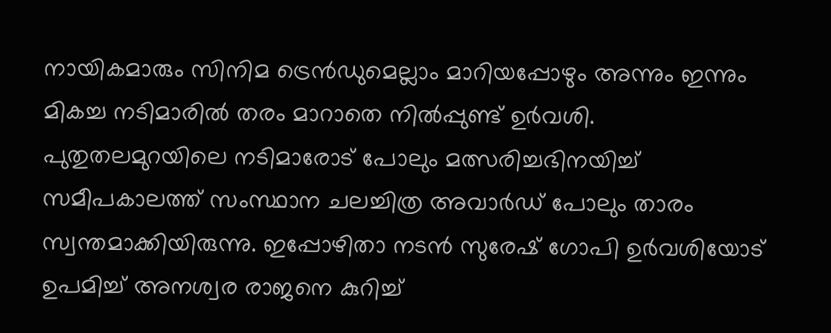നായികമാരും സിനിമ ട്രെൻഡുമെല്ലാം മാറിയപ്പോഴും അന്നും ഇന്നും മികച്ച നടിമാരിൽ തരം മാറാതെ നിൽപ്പുണ്ട് ഉർവശി. പുതുതലമുറയിലെ നടിമാരോട് പോലും മത്സരിച്ചഭിനയിച്ച് സമീപകാലത്ത് സംസ്ഥാന ചലച്ചിത്ര അവാർഡ് പോലും താരം സ്വന്തമാക്കിയിരുന്നു. ഇപ്പോഴിതാ നടൻ സുരേഷ് ഗോപി ഉർവശിയോട് ഉപമിച്ച് അനശ്വര രാജനെ കുറിച്ച്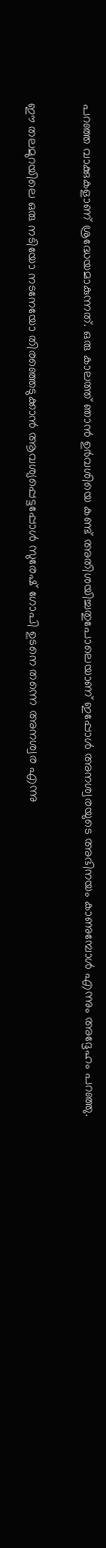പറഞ്ഞ വാക്കുകളാണ് ശ്രദ്ധേയമാകുന്നത്. ഒരു കാലത്ത് ഞാൻ ഉർവശിയെ കണ്ട് അതിശയിച്ചതുപോലെയാണ് ഇപ്പോൾ അനശ്വരയുടെ അഭിനയം കാണുമ്പോൾ എന്നും അദ്ദേഹം പറഞ്ഞു.

ഈ തലമുറയിലെ ഒരു നടിയോ നടനേയോ തിരഞ്ഞെടുക്കാൻ ആവശ്യപ്പെട്ടപ്പോൾ സുരേഷ് ഗോപി ഉടനെ തന്നെ അനശ്വര എന്നു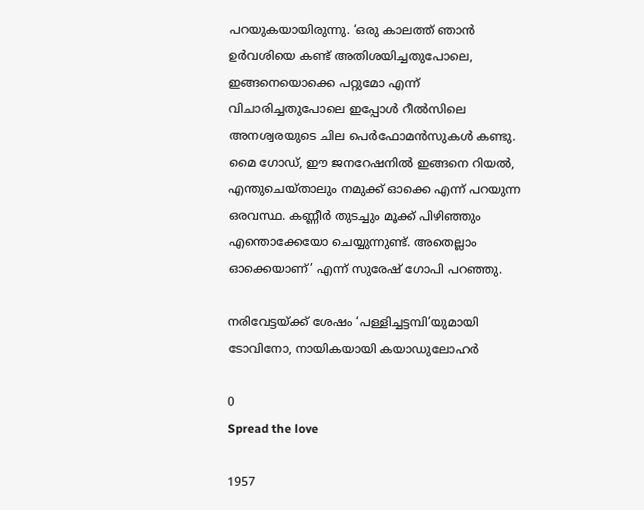പറയുകയായിരുന്നു. ‘ഒരു കാലത്ത് ഞാൻ ഉർവശിയെ കണ്ട് അതിശയിച്ചതുപോലെ, ഇങ്ങനെയൊക്കെ പറ്റുമോ എന്ന് വിചാരിച്ചതുപോലെ ഇപ്പോൾ റീൽസിലെ അനശ്വരയുടെ ചില പെർഫോമൻസുകൾ കണ്ടു. മൈ ഗോഡ്, ഈ ജനറേഷനിൽ ഇങ്ങനെ റിയൽ, എന്തുചെയ്താലും നമുക്ക് ഓക്കെ എന്ന് പറയുന്ന ഒരവസ്ഥ. കണ്ണീർ തുടച്ചും മൂക്ക് പിഴിഞ്ഞും എന്തൊക്കേയോ ചെയ്യുന്നുണ്ട്. അതെല്ലാം ഓക്കെയാണ്’ എന്ന് സുരേഷ് ഗോപി പറഞ്ഞു.

നരിവേട്ടയ്ക്ക് ശേഷം ‘പള്ളിച്ചട്ടമ്പി’യുമായി ടോവിനോ, നായികയായി കയാഡുലോഹർ

0
Spread the love

1957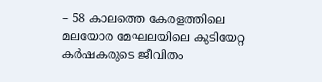– 58 കാലത്തെ കേരളത്തിലെ മലയോര മേഘലയിലെ കുടിയേറ്റ കർഷകരുടെ ജീവിതം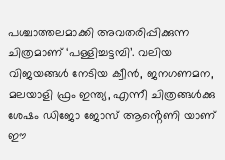പശ്ചാത്തലമാക്കി അവതരിപ്പിക്കുന്ന ചിത്രമാണ് ‘പള്ളിച്ചട്ടമ്പി’. വലിയ വിജയങ്ങൾ നേടിയ ക്വീൻ, ജനഗണമന, മലയാളി ഫ്രം ഇന്ത്യ, എന്നീ ചിത്രങ്ങൾക്കു ശേഷം ഡിജോ ജോസ് ആൻ്റെണി യാണ് ഈ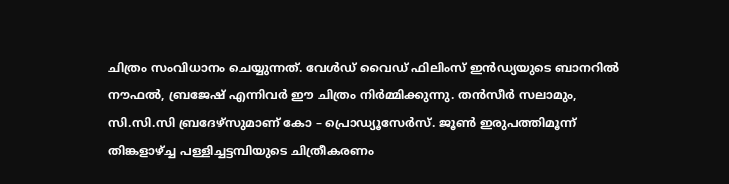ചിത്രം സംവിധാനം ചെയ്യുന്നത്. വേൾഡ് വൈഡ് ഫിലിംസ് ഇൻഡ്യയുടെ ബാനറിൽ നൗഫൽ, ബ്രജേഷ് എന്നിവർ ഈ ചിത്രം നിർമ്മിക്കുന്നു. തൻസീർ സലാമും, സി.സി.സി ബ്രദേഴ്സുമാണ് കോ – പ്രൊഡ്യൂസേർസ്. ജൂൺ ഇരുപത്തിമൂന്ന് തിങ്കളാഴ്ച്ച പള്ളിച്ചട്ടമ്പിയുടെ ചിത്രീകരണം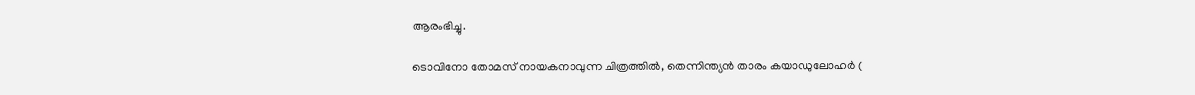ആരംഭിച്ചു.

ടൊവിനോ തോമസ് നായകനാവുന്ന ചിത്രത്തിൽ, തെന്നിന്ത്യൻ താരം കയാഡുലോഹർ (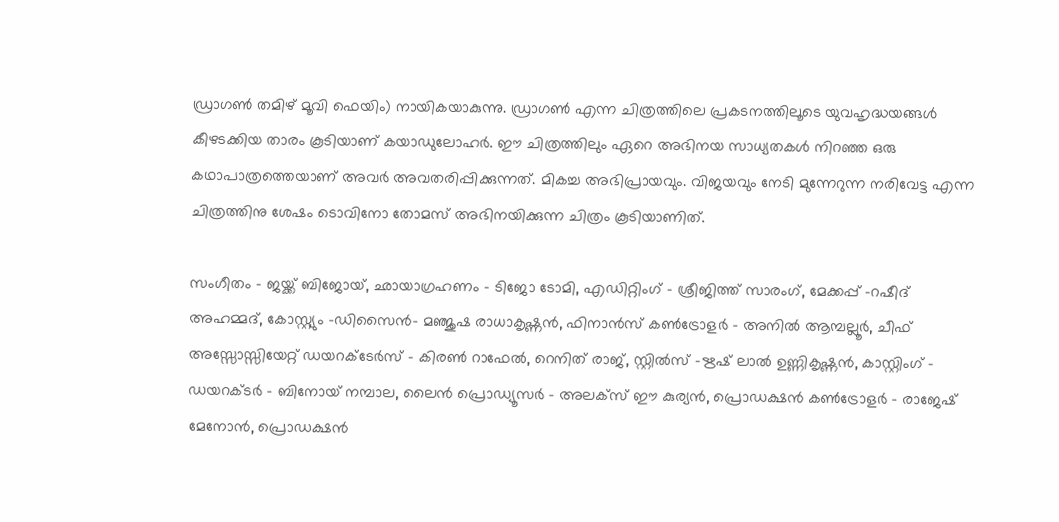ഡ്രാഗൺ തമിഴ് മൂവി ഫെയിം) നായികയാകുന്നു. ഡ്രാഗൺ എന്ന ചിത്രത്തിലെ പ്രകടനത്തിലൂടെ യുവഹൃദ്ധയങ്ങൾ കീഴടക്കിയ താരം കൂടിയാണ് കയാഡുലോഹർ. ഈ ചിത്രത്തിലും ഏറെ അഭിനയ സാധ്യതകൾ നിറഞ്ഞ ഒരു കഥാപാത്രത്തെയാണ് അവർ അവതരിപ്പിക്കുന്നത്. മികച്ച അഭിപ്രായവും. വിജയവും നേടി മുന്നേറുന്ന നരിവേട്ട എന്ന ചിത്രത്തിനു ശേഷം ടൊവിനോ തോമസ് അഭിനയിക്കുന്ന ചിത്രം കൂടിയാണിത്.

സംഗീതം – ജയ്ക്ക് ബിജോയ്, ഛായാഗ്രഹണം – ടിജോ ടോമി, എഡിറ്റിംഗ് – ശ്രീജിത്ത് സാരംഗ്, മേക്കപ്പ് -റഷീദ് അഹമ്മദ്, കോസ്റ്റ്യും -ഡിസൈൻ- മഞ്ജുഷ രാധാകൃഷ്ണൻ, ഫിനാൻസ് കൺട്രോളർ – അനിൽ ആമ്പല്ലൂർ, ചീഫ് അസ്സോസ്സിയേറ്റ് ഡയറക്ടേർസ് – കിരൺ റാഫേൽ, റെനിത് രാജ്, സ്റ്റിൽസ് -ഋഷ് ലാൽ ഉണ്ണികൃഷ്ണൻ, കാസ്റ്റിംഗ് – ഡയറക്ടർ – ബിനോയ് നമ്പാല, ലൈൻ പ്രൊഡ്യൂസർ – അലക്സ് ഈ കുര്യൻ, പ്രൊഡക്ഷൻ കൺട്രോളർ – രാജേഷ് മേനോൻ, പ്രൊഡക്ഷൻ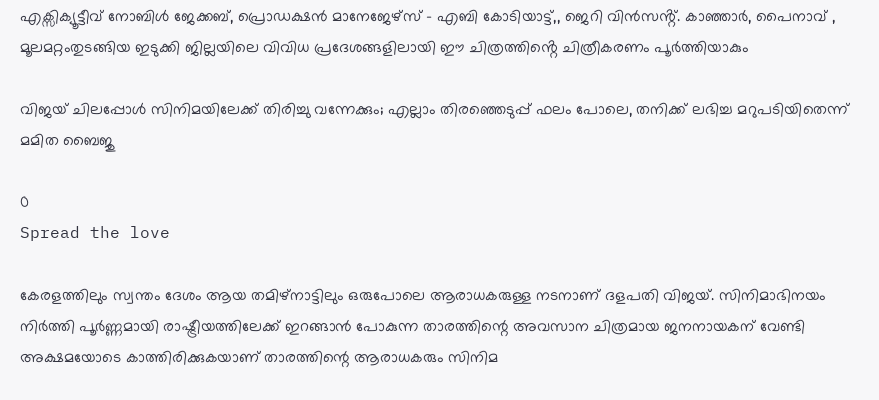എക്സിക്യൂട്ടീവ് നോബിൾ ജേക്കബ്, പ്രൊഡക്ഷൻ മാനേജേഴ്സ് – എബി കോടിയാട്ട്,, ജെറി വിൻസൻ്റ്. കാഞ്ഞാർ, പൈനാവ് , മൂലമറ്റംതുടങ്ങിയ ഇടുക്കി ജില്ലയിലെ വിവിധ പ്രദേശങ്ങളിലായി ഈ ചിത്രത്തിൻ്റെ ചിത്രീകരണം പൂർത്തിയാകും

വിജയ് ചിലപ്പോൾ സിനിമയിലേക്ക് തിരിച്ചു വന്നേക്കും; എല്ലാം തിരഞ്ഞെടുപ്പ് ഫലം പോലെ, തനിക്ക് ലഭിച്ച മറുപടിയിതെന്ന് മമിത ബൈജു

0
Spread the love

കേരളത്തിലും സ്വന്തം ദേശം ആയ തമിഴ്നാട്ടിലും ഒരുപോലെ ആരാധകരുള്ള നടനാണ് ദളപതി വിജയ്. സിനിമാഭിനയം നിർത്തി പൂർണ്ണമായി രാഷ്ട്രീയത്തിലേക്ക് ഇറങ്ങാൻ പോകുന്ന താരത്തിന്റെ അവസാന ചിത്രമായ ജനനായകന് വേണ്ടി അക്ഷമയോടെ കാത്തിരിക്കുകയാണ് താരത്തിന്റെ ആരാധകരും സിനിമ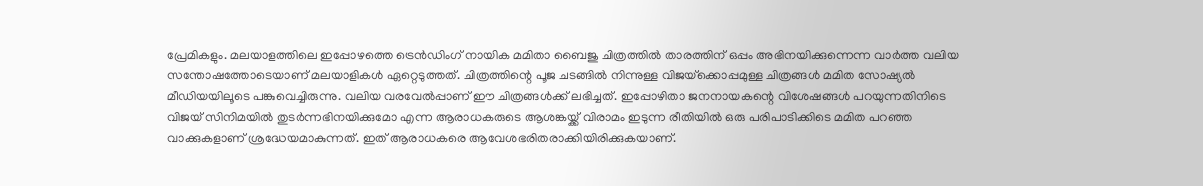പ്രേമികളും. മലയാളത്തിലെ ഇപ്പോഴത്തെ ട്രെൻഡിംഗ് നായിക മമിതാ ബൈജു ചിത്രത്തിൽ താരത്തിന് ഒപ്പം അഭിനയിക്കുന്നെന്ന വാർത്ത വലിയ സന്തോഷത്തോടെയാണ് മലയാളികൾ ഏറ്റെടുത്തത്. ചിത്രത്തിന്റെ പൂജ ചടങ്ങിൽ നിന്നുള്ള വിജയ്‌ക്കൊപ്പമുള്ള ചിത്രങ്ങൾ മമിത സോഷ്യൽ മീഡിയയിലൂടെ പങ്കുവെച്ചിരുന്നു. വലിയ വരവേൽപ്പാണ് ഈ ചിത്രങ്ങൾക്ക് ലഭിച്ചത്. ഇപ്പോഴിതാ ജനനായകന്റെ വിശേഷങ്ങൾ പറയുന്നതിനിടെ വിജയ് സിനിമയിൽ തുടർന്നഭിനയിക്കുമോ എന്ന ആരാധകരുടെ ആശങ്കയ്ക്ക് വിരാമം ഇടുന്ന രീതിയിൽ ഒരു പരിപാടിക്കിടെ മമിത പറഞ്ഞ വാക്കുകളാണ് ശ്രദ്ധേയമാകുന്നത്. ഇത് ആരാധകരെ ആവേശഭരിതരാക്കിയിരിക്കുകയാണ്.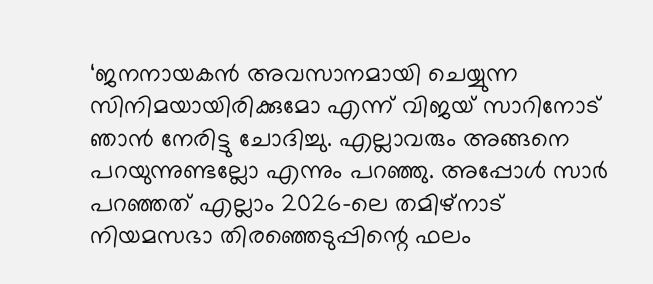‘ജനനായകൻ അവസാനമായി ചെയ്യുന്ന സിനിമയായിരിക്കുമോ എന്ന് വിജയ് സാറിനോട് ഞാൻ നേരിട്ടു ചോദിച്ചു. എല്ലാവരും അങ്ങനെ പറയുന്നുണ്ടല്ലോ എന്നും പറഞ്ഞു. അപ്പോൾ സാർ പറഞ്ഞത് എല്ലാം 2026-ലെ തമിഴ്നാട് നിയമസഭാ തിരഞ്ഞെടുപ്പിന്റെ ഫലം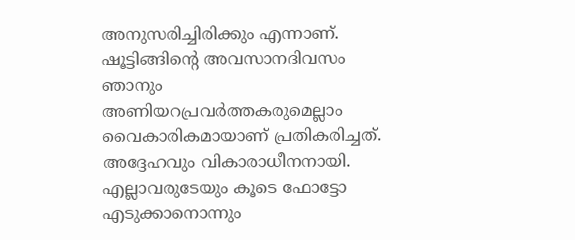അനുസരിച്ചിരിക്കും എന്നാണ്. ഷൂട്ടിങ്ങിന്റെ അവസാനദിവസം ഞാനും അണിയറപ്രവർത്തകരുമെല്ലാം വൈകാരികമായാണ് പ്രതികരിച്ചത്. അദ്ദേഹവും വികാരാധീനനായി. എല്ലാവരുടേയും കൂടെ ഫോട്ടോ എടുക്കാനൊന്നും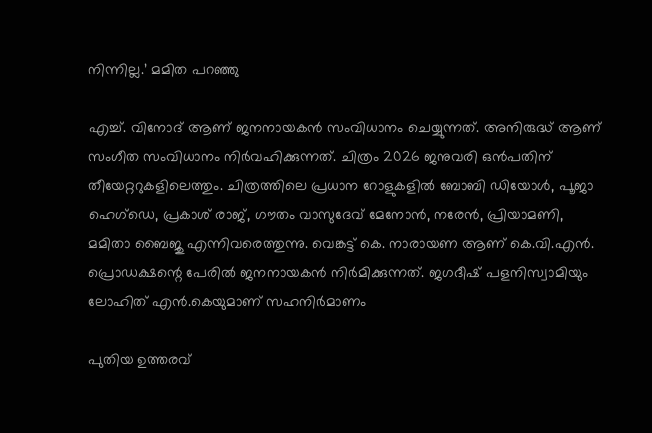നിന്നില്ല.’ മമിത പറഞ്ഞു

എച്ച്. വിനോദ് ആണ് ജനനായകൻ സംവിധാനം ചെയ്യുന്നത്. അനിരുദ്ധ് ആണ് സംഗീത സംവിധാനം നിർവഹിക്കുന്നത്. ചിത്രം 2026 ജനുവരി ഒൻപതിന് തീയേറ്ററുകളിലെത്തും. ചിത്രത്തിലെ പ്രധാന റോളുകളിൽ ബോബി ഡിയോൾ, പൂജാ ഹെഗ്ഡെ, പ്രകാശ് രാജ്, ഗൗതം വാസുദേവ് മേനോൻ, നരേൻ, പ്രിയാമണി, മമിതാ ബൈജു എന്നിവരെത്തുന്നു. വെങ്കട്ട് കെ. നാരായണ ആണ് കെ.വി.എൻ. പ്രൊഡക്ഷന്റെ പേരിൽ ജനനായകൻ നിർമിക്കുന്നത്. ജഗദീഷ് പളനിസ്വാമിയും ലോഹിത് എൻ.കെയുമാണ് സഹനിർമാണം

പുതിയ ഉത്തരവ്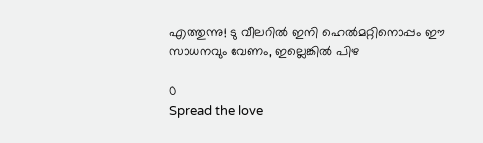എത്തുന്നു! ടു വീലറിൽ ഇനി ഹെൽമറ്റിനൊപ്പം ഈ സാധനവും വേണം, ഇല്ലെങ്കിൽ പിഴ

0
Spread the love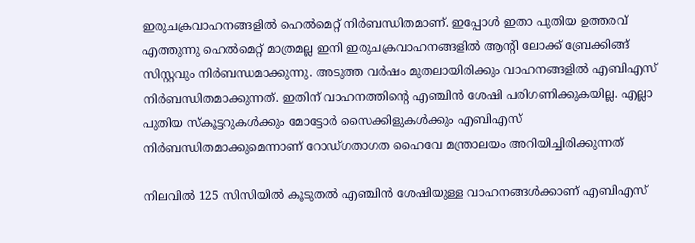ഇരുചക്രവാഹനങ്ങളിൽ ഹെൽമെറ്റ് നിർബന്ധിതമാണ്. ഇപ്പോൾ ഇതാ പുതിയ ഉത്തരവ് എത്തുന്നു ഹെൽമെറ്റ് മാത്രമല്ല ഇനി ഇരുചക്രവാഹനങ്ങളിൽ ആന്റി ലോക്ക് ബ്രേക്കിങ്ങ് സിസ്റ്റവും നിര്‍ബന്ധമാക്കുന്നു. അടുത്ത വർഷം മുതലായിരിക്കും വാഹനങ്ങളിൽ എബിഎസ് നിർബന്ധിതമാക്കുന്നത്. ഇതിന് വാഹനത്തിന്റെ എഞ്ചിൻ ശേഷി പരിഗണിക്കുകയില്ല. എല്ലാ പുതിയ സ്‍കൂട്ടറുകൾക്കും മോട്ടോർ സൈക്കിളുകൾക്കും എബിഎസ് നിർബന്ധിതമാക്കുമെന്നാണ് റോഡ്ഗതാഗത ഹൈവേ മന്ത്രാലയം അറിയിച്ചിരിക്കുന്നത്

നിലവിൽ 125 സിസിയിൽ കൂടുതല്‍ എഞ്ചിന്‍ ശേഷിയുള്ള വാഹനങ്ങൾക്കാണ് എബിഎസ്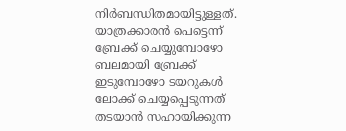നിർബന്ധിതമായിട്ടുള്ളത്. യാത്രക്കാരന്‍ പെട്ടെന്ന് ബ്രേക്ക് ചെയ്യുമ്പോഴോ ബലമായി ബ്രേക്ക് ഇടുമ്പോഴോ ടയറുകള്‍ ലോക്ക് ചെയ്യപ്പെടുന്നത് തടയാന്‍ സഹായിക്കുന്ന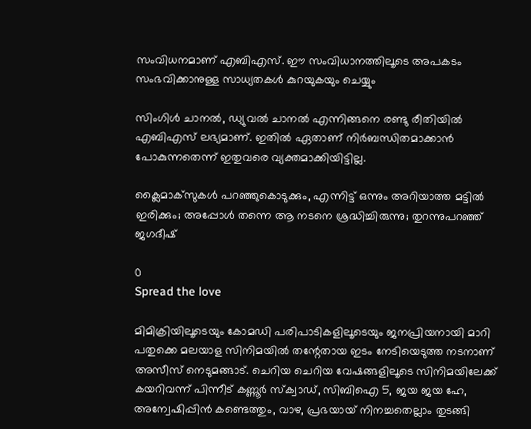സംവിധനമാണ് എബിഎസ്. ഈ സംവിധാനത്തിലൂടെ അപകടം സംഭവിക്കാനുള്ള സാധ്യതകൾ കുറയുകയും ചെയ്യും

സിംഗിൾ ചാനൽ, ഡ്യുവൽ ചാനൽ എന്നിങ്ങനെ രണ്ടു രീതിയിൽ എബിഎസ് ലഭ്യമാണ്. ഇതിൽ ഏതാണ് നിർബന്ധിതമാക്കാൻ പോകുന്നതെന്ന് ഇതുവരെ വ്യക്തമാക്കിയിട്ടില്ല.

ക്ലൈമാക്‌സുകള്‍ പറഞ്ഞുകൊടുക്കും, എന്നിട്ട് ഒന്നും അറിയാത്ത മട്ടില്‍ ഇരിക്കും; അപ്പോള്‍ തന്നെ ആ നടനെ ശ്രദ്ധിച്ചിരുന്നു; തുറന്നുപറഞ്ഞ് ജഗദീഷ്

0
Spread the love

മിമിക്രിയിലൂടെയും കോമഡി പരിപാടികളിലൂടെയും ജനപ്രിയനായി മാറി പതുക്കെ മലയാള സിനിമയിൽ തന്റേതായ ഇടം നേടിയെടുത്ത നടനാണ് അസീസ് നെടുമങ്ങാട്. ചെറിയ ചെറിയ വേഷങ്ങളിലൂടെ സിനിമയിലേക്ക് കയറിവന്ന് പിന്നീട് കണ്ണൂർ സ്ക്വാഡ്, സിബിഐ 5, ജയ ജയ ഹേ, അന്വേഷിപ്പിൻ കണ്ടെത്തും, വാഴ, പ്രഭയായ് നിനച്ചതെല്ലാം തുടങ്ങി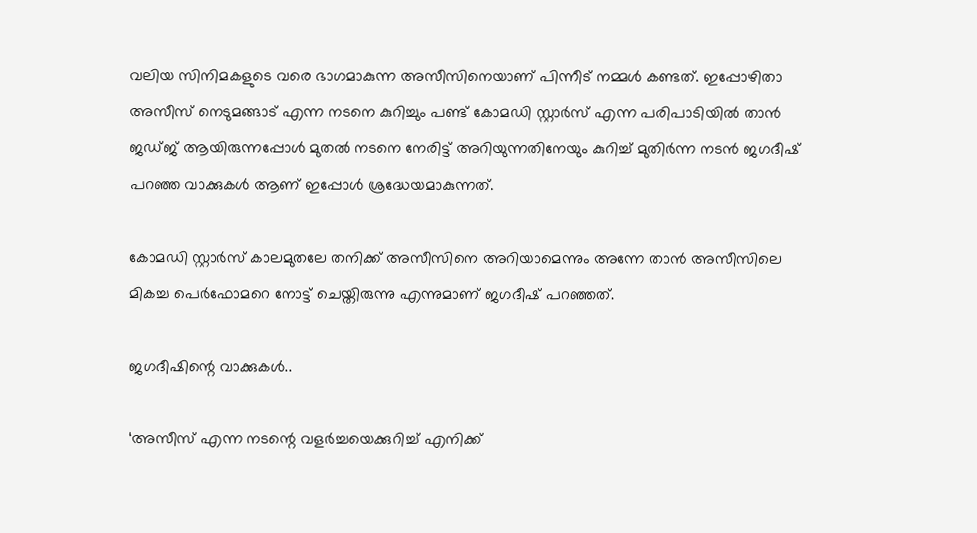വലിയ സിനിമകളുടെ വരെ ഭാഗമാകുന്ന അസീസിനെയാണ് പിന്നീട് നമ്മൾ കണ്ടത്. ഇപ്പോഴിതാ അസീസ് നെടുമങ്ങാട് എന്ന നടനെ കുറിച്ചും പണ്ട് കോമഡി സ്റ്റാർസ് എന്ന പരിപാടിയിൽ താൻ ജഡ്ജ് ആയിരുന്നപ്പോൾ മുതൽ നടനെ നേരിട്ട് അറിയുന്നതിനേയും കുറിച്ച് മുതിർന്ന നടൻ ജഗദീഷ് പറഞ്ഞ വാക്കുകൾ ആണ് ഇപ്പോൾ ശ്രദ്ധേയമാകുന്നത്.

കോമഡി സ്റ്റാർസ് കാലമുതലേ തനിക്ക് അസീസിനെ അറിയാമെന്നും അന്നേ താൻ അസീസിലെ മികച്ച പെർഫോമറെ നോട്ട് ചെയ്തിരുന്നു എന്നുമാണ് ജഗദീഷ് പറഞ്ഞത്.

ജഗദീഷിന്റെ വാക്കുകൾ..

‘അസീസ് എന്ന നടന്റെ വളര്‍ച്ചയെക്കുറിച്ച് എനിക്ക്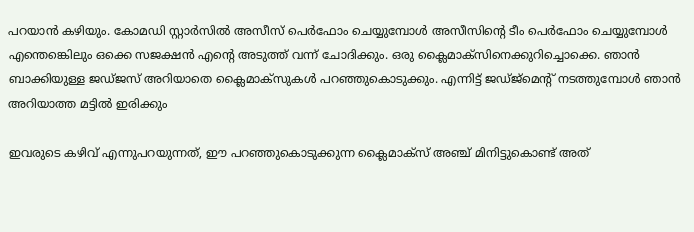പറയാന്‍ കഴിയും. കോമഡി സ്റ്റാര്‍സില്‍ അസീസ് പെര്‍ഫോം ചെയ്യുമ്പോള്‍ അസീസിന്റെ ടീം പെര്‍ഫോം ചെയ്യുമ്പോള്‍ എന്തെങ്കെിലും ഒക്കെ സജക്ഷന്‍ എന്റെ അടുത്ത് വന്ന് ചോദിക്കും. ഒരു ക്ലൈമാക്‌സിനെക്കുറിച്ചൊക്കെ. ഞാന്‍ ബാക്കിയുള്ള ജഡ്ജസ് അറിയാതെ ക്ലൈമാക്‌സുകള്‍ പറഞ്ഞുകൊടുക്കും. എന്നിട്ട് ജഡ്ജ്‌മെന്റ് നടത്തുമ്പോള്‍ ഞാന്‍ അറിയാത്ത മട്ടില്‍ ഇരിക്കും

ഇവരുടെ കഴിവ് എന്നുപറയുന്നത്, ഈ പറഞ്ഞുകൊടുക്കുന്ന ക്ലൈമാക്‌സ് അഞ്ച് മിനിട്ടുകൊണ്ട് അത്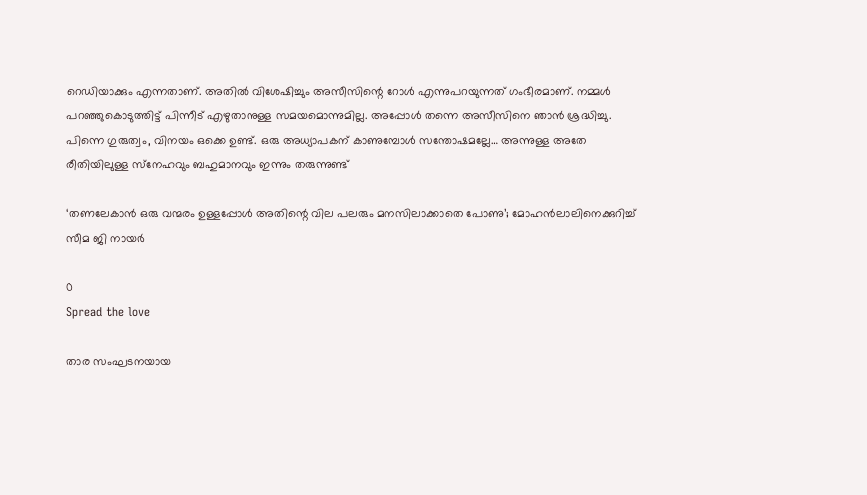റെഡിയാക്കും എന്നതാണ്. അതില്‍ വിശേഷിച്ചും അസീസിന്റെ റോള്‍ എന്നുപറയുന്നത് ഗംഭീരമാണ്. നമ്മള്‍ പറഞ്ഞുകൊടുത്തിട്ട് പിന്നീട് എഴുതാനുള്ള സമയമൊന്നുമില്ല. അപ്പോള്‍ തന്നെ അസീസിനെ ഞാന്‍ ശ്രദ്ധിച്ചു. പിന്നെ ഗുരുത്വം, വിനയം ഒക്കെ ഉണ്ട്. ഒരു അധ്യാപകന് കാണുമ്പോള്‍ സന്തോഷമല്ലേ… അന്നുള്ള അതേ രീതിയിലുള്ള സ്‌നേഹവും ബഹുമാനവും ഇന്നും തരുന്നുണ്ട്

‘തണലേകാൻ ഒരു വന്മരം ഉള്ളപ്പോൾ അതിന്റെ വില പലരും മനസിലാക്കാതെ പോണു’; മോഹന്‍ലാലിനെക്കുറിച്ച് സീമ ജി നായര്‍

0
Spread the love

താര സംഘടനയായ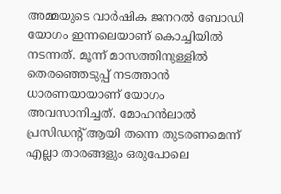അമ്മയുടെ വാര്‍ഷിക ജനറല്‍ ബോഡി യോഗം ഇന്നലെയാണ് കൊച്ചിയില്‍ നടന്നത്. മൂന്ന് മാസത്തിനുള്ളിൽ തെരഞ്ഞെടുപ്പ് നടത്താൻ ധാരണയായാണ് യോഗം അവസാനിച്ചത്. മോഹൻലാൽ പ്രസിഡന്‍റ് ആയി തന്നെ തുടരണമെന്ന് എല്ലാ താരങ്ങളും ഒരുപോലെ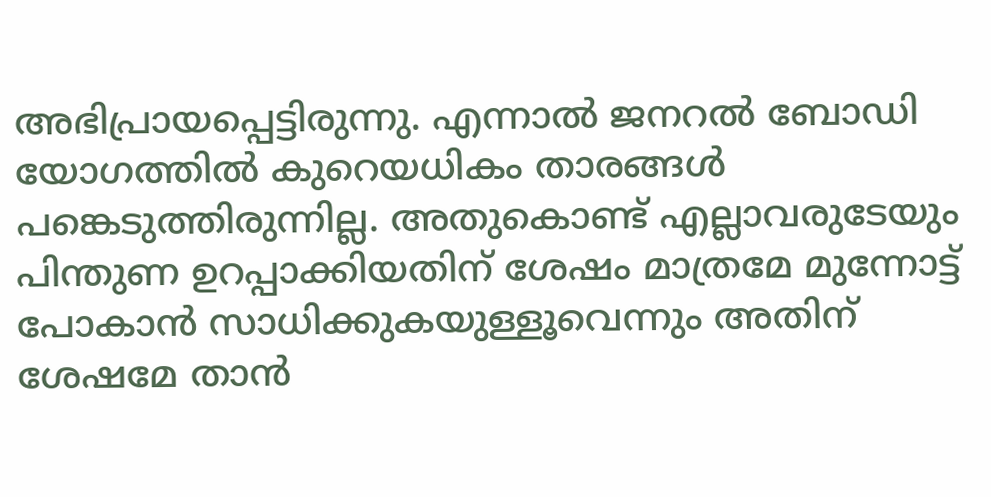അഭിപ്രായപ്പെട്ടിരുന്നു. എന്നാൽ ജനറൽ ബോഡി യോഗത്തിൽ കുറെയധികം താരങ്ങൾ പങ്കെടുത്തിരുന്നില്ല. അതുകൊണ്ട് എല്ലാവരുടേയും പിന്തുണ ഉറപ്പാക്കിയതിന് ശേഷം മാത്രമേ മുന്നോട്ട് പോകാൻ സാധിക്കുകയുള്ളൂവെന്നും അതിന് ശേഷമേ താൻ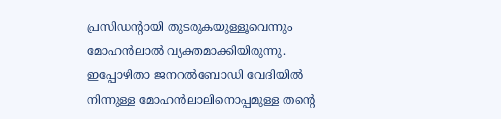പ്രസിഡന്‍റായി തുടരുകയുള്ളൂവെന്നും മോഹൻലാൽ വ്യക്തമാക്കിയിരുന്നു. ഇപ്പോഴിതാ ജനറല്‍ബോഡി വേദിയില്‍ നിന്നുള്ള മോഹന്‍ലാലിനൊപ്പമുള്ള തന്‍റെ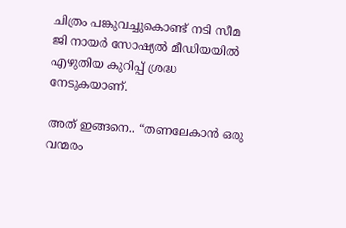ചിത്രം പങ്കുവച്ചുകൊണ്ട് നടി സീമ ജി നായര്‍ സോഷ്യല്‍ മീഡിയയില്‍ എഴുതിയ കുറിപ്പ് ശ്രദ്ധ നേടുകയാണ്.

അത് ഇങ്ങനെ.. “തണലേകാൻ ഒരു വന്മരം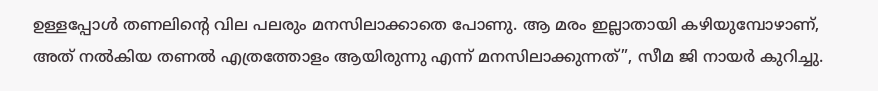ഉള്ളപ്പോൾ തണലിന്റെ വില പലരും മനസിലാക്കാതെ പോണു. ആ മരം ഇല്ലാതായി കഴിയുമ്പോഴാണ്, അത് നൽകിയ തണൽ എത്രത്തോളം ആയിരുന്നു എന്ന് മനസിലാക്കുന്നത്”, സീമ ജി നായര്‍ കുറിച്ചു.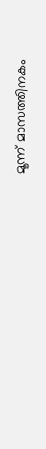മൂന്ന് മാസത്തിനകം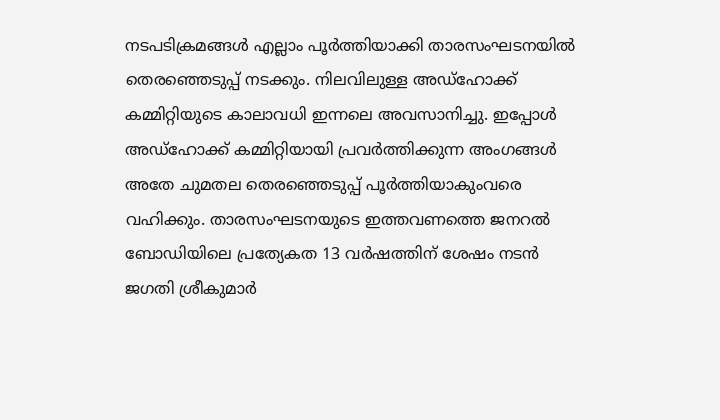നടപടിക്രമങ്ങൾ എല്ലാം പൂർത്തിയാക്കി താരസംഘടനയിൽ തെരഞ്ഞെടുപ്പ് നടക്കും. നിലവിലുള്ള അഡ്ഹോക്ക് കമ്മിറ്റിയുടെ കാലാവധി ഇന്നലെ അവസാനിച്ചു. ഇപ്പോൾ അഡ്ഹോക്ക് കമ്മിറ്റിയായി പ്രവർത്തിക്കുന്ന അംഗങ്ങൾ അതേ ചുമതല തെരഞ്ഞെടുപ്പ് പൂർത്തിയാകുംവരെ വഹിക്കും. താരസംഘടനയുടെ ഇത്തവണത്തെ ജനറൽ ബോഡിയിലെ പ്രത്യേകത 13 വർഷത്തിന് ശേഷം നടൻ ജഗതി ശ്രീകുമാർ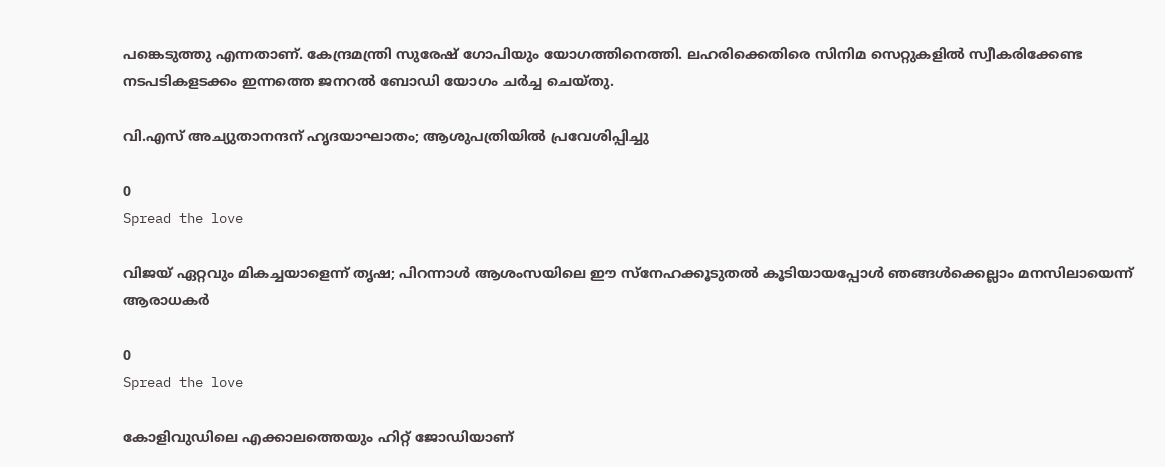പങ്കെടുത്തു എന്നതാണ്. കേന്ദ്രമന്ത്രി സുരേഷ് ഗോപിയും യോഗത്തിനെത്തി. ലഹരിക്കെതിരെ സിനിമ സെറ്റുകളിൽ സ്വീകരിക്കേണ്ട നടപടികളടക്കം ഇന്നത്തെ ജനറൽ ബോഡി യോഗം ചർച്ച ചെയ്തു.

വി.എസ് അച്യുതാനന്ദന് ഹൃദയാഘാതം; ആശുപത്രിയിൽ പ്രവേശിപ്പിച്ചു

0
Spread the love

വിജയ് ഏറ്റവും മികച്ചയാളെന്ന് തൃഷ; പിറന്നാൾ ആശംസയിലെ ഈ സ്നേഹക്കൂടുതൽ കൂടിയായപ്പോൾ ഞങ്ങൾക്കെല്ലാം മനസിലായെന്ന് ആരാധകർ

0
Spread the love

കോളിവുഡിലെ എക്കാലത്തെയും ഹിറ്റ് ജോഡിയാണ്‌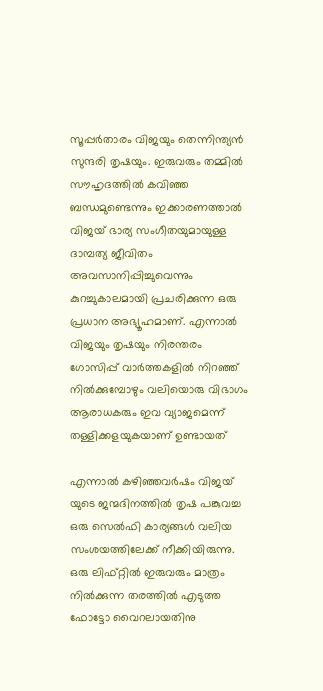സൂപ്പര്‍താരം വിജയും തെന്നിന്ത്യൻ സുന്ദരി തൃഷയും. ഇരുവരും തമ്മിൽ സൗഹൃദത്തിൽ കവിഞ്ഞ ബന്ധമുണ്ടെന്നും ഇക്കാരണത്താൽ വിജയ് ഭാര്യ സംഗീതയുമായുള്ള ദാമ്പത്യ ജീവിതം അവസാനിപ്പിച്ചുവെന്നും കുറച്ചുകാലമായി പ്രചരിക്കുന്ന ഒരു പ്രധാന അഭ്യൂഹമാണ്. എന്നാൽ വിജയും തൃഷയും നിരന്തരം ഗോസിപ്പ് വാര്‍ത്തകളില്‍ നിറഞ്ഞ് നില്‍ക്കുമ്പോഴും വലിയൊരു വിഭാഗം ആരാധകരും ഇവ വ്യാജമെന്ന് തള്ളിക്കളയുകയാണ് ഉണ്ടായത്

എന്നാൽ കഴിഞ്ഞവർഷം വിജയ് യുടെ ജന്മദിനത്തില്‍ തൃഷ പങ്കുവച്ച ഒരു സെല്‍ഫി കാര്യങ്ങൾ വലിയ സംശയത്തിലേക്ക് നീക്കിയിരുന്നു. ഒരു ലിഫ്റ്റിൽ ഇരുവരും മാത്രം നിൽക്കുന്ന തരത്തിൽ എടുത്ത ഫോട്ടോ വൈറലായതിനു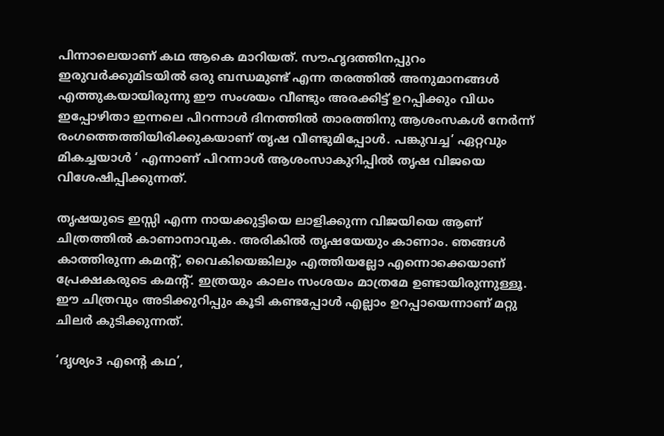പിന്നാലെയാണ് കഥ ആകെ മാറിയത്. സൗഹൃദത്തിനപ്പുറം ഇരുവര്‍ക്കുമിടയില്‍ ഒരു ബന്ധമുണ്ട് എന്ന തരത്തിൽ അനുമാനങ്ങൾ എത്തുകയായിരുന്നു ഈ സംശയം വീണ്ടും അരക്കിട്ട് ഉറപ്പിക്കും വിധം ഇപ്പോഴിതാ ഇന്നലെ പിറന്നാൾ ദിനത്തിൽ താരത്തിനു ആശംസകൾ നേർന്ന് രംഗത്തെത്തിയിരിക്കുകയാണ് തൃഷ വീണ്ടുമിപ്പോൾ. പങ്കുവച്ച’ ഏറ്റവും മികച്ചയാൾ ‘ എന്നാണ് പിറന്നാൾ ആശംസാകുറിപ്പിൽ തൃഷ വിജയെ വിശേഷിപ്പിക്കുന്നത്.

തൃഷയുടെ ഇസ്സി എന്ന നായക്കുട്ടിയെ ലാളിക്കുന്ന വിജയിയെ ആണ് ചിത്രത്തിൽ കാണാനാവുക. അരികിൽ തൃഷയേയും കാണാം. ഞങ്ങൾ കാത്തിരുന്ന കമന്റ്, വൈകിയെങ്കിലും എത്തിയല്ലോ എന്നൊക്കെയാണ് പ്രേക്ഷകരുടെ കമന്റ്. ഇത്രയും കാലം സംശയം മാത്രമേ ഉണ്ടായിരുന്നുള്ളൂ. ഈ ചിത്രവും അടിക്കുറിപ്പും കൂടി കണ്ടപ്പോൾ എല്ലാം ഉറപ്പായെന്നാണ് മറ്റു ചിലർ കുടിക്കുന്നത്.

‘ദൃശ്യം3 എന്റെ കഥ’,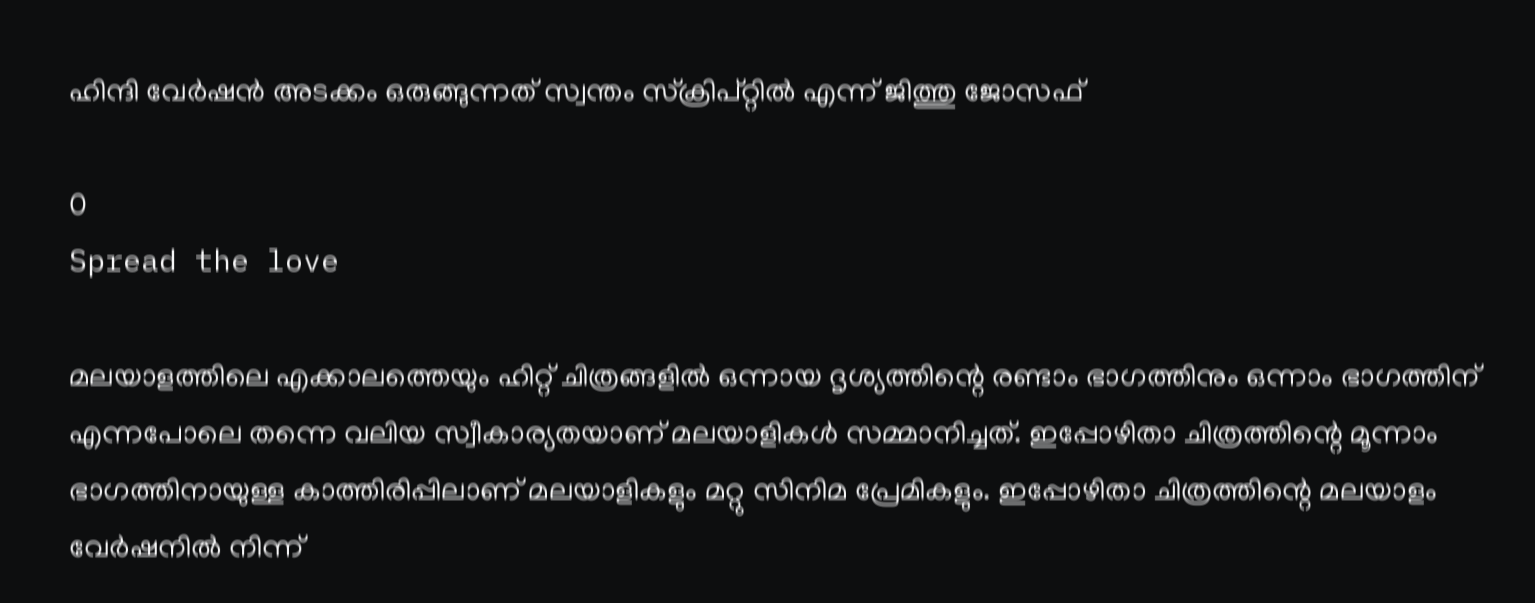ഹിന്ദി വേർഷൻ അടക്കം ഒരുങ്ങുന്നത് സ്വന്തം സ്ക്രിപ്റ്റിൽ എന്ന് ജിത്തു ജോസഫ്

0
Spread the love

മലയാളത്തിലെ എക്കാലത്തെയും ഹിറ്റ്‌ ചിത്രങ്ങളിൽ ഒന്നായ ദൃശ്യത്തിന്റെ രണ്ടാം ഭാഗത്തിനും ഒന്നാം ഭാഗത്തിന് എന്നപോലെ തന്നെ വലിയ സ്വീകാര്യതയാണ് മലയാളികൾ സമ്മാനിച്ചത്. ഇപ്പോഴിതാ ചിത്രത്തിന്റെ മൂന്നാം ഭാഗത്തിനായുള്ള കാത്തിരിപ്പിലാണ് മലയാളികളും മറ്റു സിനിമ പ്രേമികളും. ഇപ്പോഴിതാ ചിത്രത്തിന്റെ മലയാളം വേർഷനിൽ നിന്ന്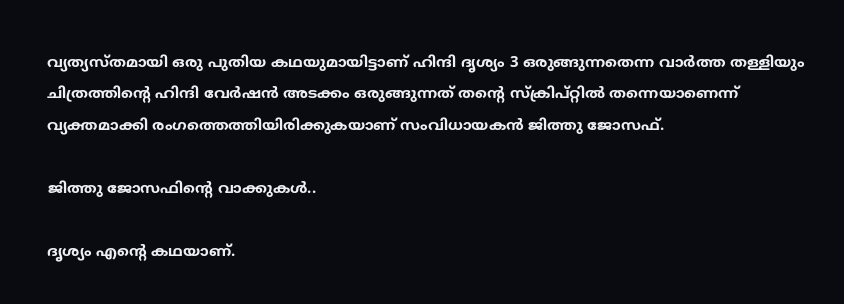വ്യത്യസ്തമായി ഒരു പുതിയ കഥയുമായിട്ടാണ് ഹിന്ദി ദൃശ്യം 3 ഒരുങ്ങുന്നതെന്ന വാർത്ത തള്ളിയും ചിത്രത്തിന്റെ ഹിന്ദി വേർഷൻ അടക്കം ഒരുങ്ങുന്നത് തന്റെ സ്ക്രിപ്റ്റിൽ തന്നെയാണെന്ന് വ്യക്തമാക്കി രംഗത്തെത്തിയിരിക്കുകയാണ് സംവിധായകൻ ജിത്തു ജോസഫ്.

ജിത്തു ജോസഫിന്റെ വാക്കുകൾ..

ദൃശ്യം എന്റെ കഥയാണ്.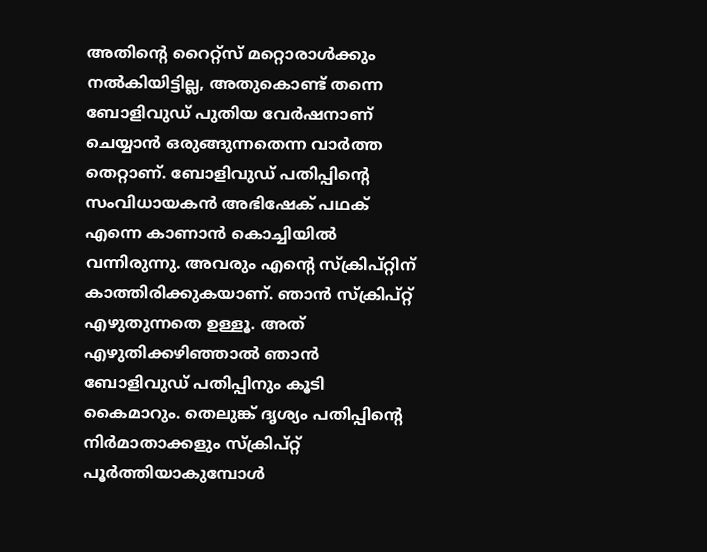അതിന്റെ റൈറ്റ്സ് മറ്റൊരാൾക്കും നല്‍കിയിട്ടില്ല, അതുകൊണ്ട് തന്നെ ബോളിവുഡ് പുതിയ വേർഷനാണ് ചെയ്യാൻ ഒരുങ്ങുന്നതെന്ന വാർത്ത തെറ്റാണ്. ബോളിവുഡ് പതിപ്പിന്റെ സംവിധായകൻ അഭിഷേക് പഥക് എന്നെ കാണാൻ കൊച്ചിയിൽ വന്നിരുന്നു. അവരും എന്റെ സ്ക്രിപ്റ്റിന് കാത്തിരിക്കുകയാണ്. ഞാൻ സ്ക്രിപ്റ്റ് എഴുതുന്നതെ ഉള്ളൂ. അത് എഴുതിക്കഴിഞ്ഞാൽ ഞാൻ ബോളിവുഡ് പതിപ്പിനും കൂടി കൈമാറും. തെലുങ്ക് ദൃശ്യം പതിപ്പിന്റെ നിർമാതാക്കളും സ്ക്രിപ്റ്റ് പൂർത്തിയാകുമ്പോൾ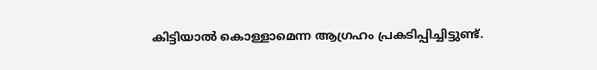കിട്ടിയാൽ കൊള്ളാമെന്ന ആഗ്രഹം പ്രകടിപ്പിച്ചിട്ടുണ്ട്.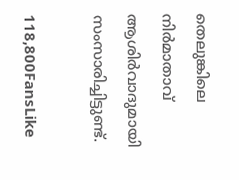തെലുങ്കിലെ നിർമാതാവ് ആശിര്‍വാദുമായി സംസാരിച്ചിട്ടുണ്ട്.

118,800FansLike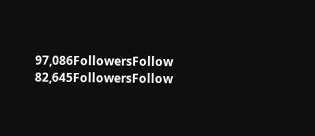97,086FollowersFollow
82,645FollowersFollow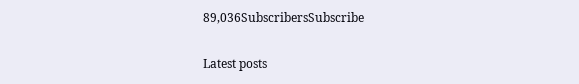89,036SubscribersSubscribe

Latest posts